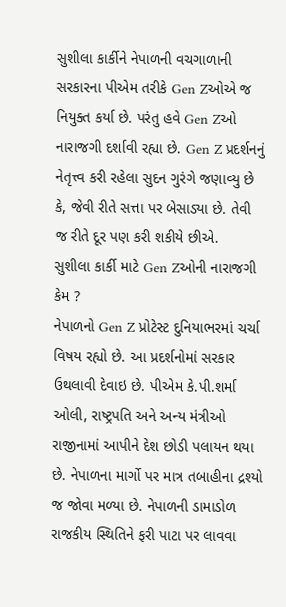સુશીલા કાર્કીને નેપાળની વચગાળાની સરકારના પીએમ તરીકે Gen Zઓએ જ નિયુક્ત કર્યા છે. પરંતુ હવે Gen Zઓ નારાજગી દર્શાવી રહ્યા છે. Gen Z પ્રદર્શનનું નેતૃત્ત્વ કરી રહેલા સુદન ગુરંગે જણાવ્યુ છે કે, જેવી રીતે સત્તા પર બેસાડ્યા છે. તેવી જ રીતે દૂર પણ કરી શકીયે છીએ.
સુશીલા કાર્કી માટે Gen Zઓની નારાજગી કેમ ?
નેપાળનો Gen Z પ્રોટેસ્ટ દુનિયાભરમાં ચર્ચા વિષય રહ્યો છે. આ પ્રદર્શનોમાં સરકાર ઉથલાવી દેવાઇ છે. પીએમ કે.પી.શર્મા ઓલી, રાષ્ટ્રપતિ અને અન્ય મંત્રીઓ રાજીનામાં આપીને દેશ છોડી પલાયન થયા છે. નેપાળના માર્ગો પર માત્ર તબાહીના દ્રશ્યો જ જોવા મળ્યા છે. નેપાળની ડામાડોળ રાજકીય સ્થિતિને ફરી પાટા પર લાવવા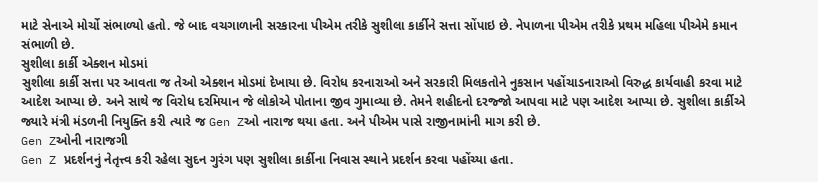માટે સેનાએ મોર્ચો સંભાળ્યો હતો. જે બાદ વચગાળાની સરકારના પીએમ તરીકે સુશીલા કાર્કીને સત્તા સોંપાઇ છે. નેપાળના પીએમ તરીકે પ્રથમ મહિલા પીએમે કમાન સંભાળી છે.
સુશીલા કાર્કી એક્શન મોડમાં
સુશીલા કાર્કી સત્તા પર આવતા જ તેઓ એક્શન મોડમાં દેખાયા છે. વિરોધ કરનારાઓ અને સરકારી મિલકતોને નુકસાન પહોંચાડનારાઓ વિરુદ્ધ કાર્યવાહી કરવા માટે આદેશ આપ્યા છે. અને સાથે જ વિરોધ દરમિયાન જે લોકોએ પોતાના જીવ ગુમાવ્યા છે. તેમને શહીદનો દરજ્જો આપવા માટે પણ આદેશ આપ્યા છે. સુશીલા કાર્કીએ જ્યારે મંત્રી મંડળની નિયુક્તિ કરી ત્યારે જ Gen Zઓ નારાજ થયા હતા. અને પીએમ પાસે રાજીનામાંની માગ કરી છે.
Gen Zઓની નારાજગી
Gen Z પ્રદર્શનનું નેતૃત્ત્વ કરી રહેલા સુદન ગુરંગ પણ સુશીલા કાર્કીના નિવાસ સ્થાને પ્રદર્શન કરવા પહોંચ્યા હતા.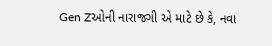Gen Zઓની નારાજગી એ માટે છે કે, નવા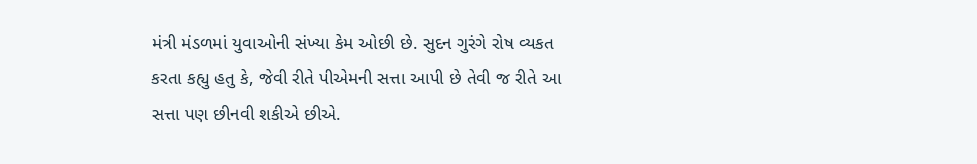મંત્રી મંડળમાં યુવાઓની સંખ્યા કેમ ઓછી છે. સુદન ગુરંગે રોષ વ્યકત કરતા કહ્યુ હતુ કે, જેવી રીતે પીએમની સત્તા આપી છે તેવી જ રીતે આ સત્તા પણ છીનવી શકીએ છીએ.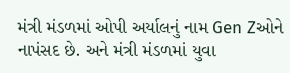મંત્રી મંડળમાં ઓપી અર્યાલનું નામ Gen Zઓને નાપંસદ છે. અને મંત્રી મંડળમાં યુવા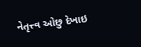નેતૃત્ત્વ ઓછુ દેખાઇ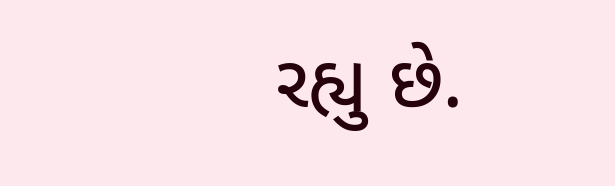રહ્યુ છે.